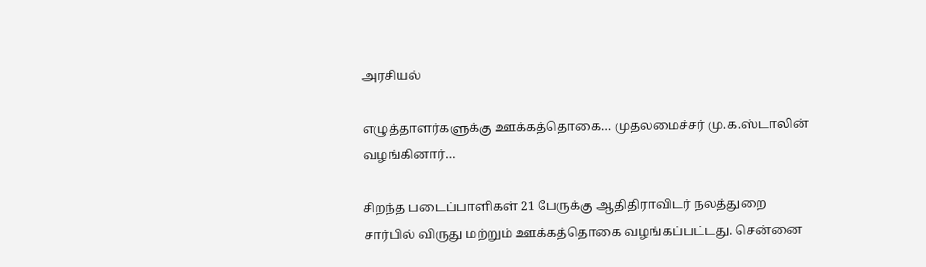அரசியல்

எழுத்தாளர்களுக்கு ஊக்கத்தொகை… முதலமைச்சர் மு.க.ஸ்டாலின் வழங்கினார்…

சிறந்த படைப்பாளிகள் 21 பேருக்கு ஆதிதிராவிடர் நலத்துறை சார்பில் விருது மற்றும் ஊக்கத்தொகை வழங்கப்பட்டது. சென்னை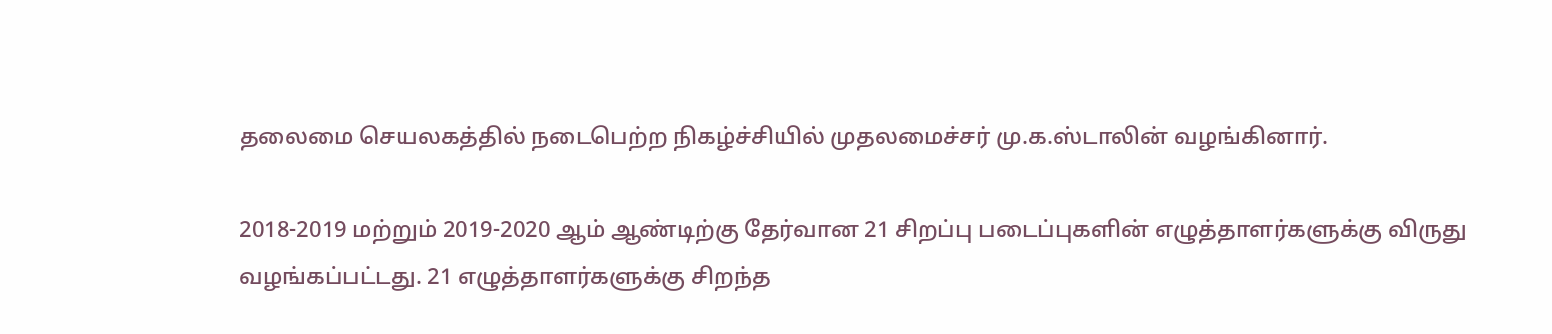தலைமை செயலகத்தில் நடைபெற்ற நிகழ்ச்சியில் முதலமைச்சர் மு.க.ஸ்டாலின் வழங்கினார்.

2018-2019 மற்றும் 2019-2020 ஆம் ஆண்டிற்கு தேர்வான 21 சிறப்பு படைப்புகளின் எழுத்தாளர்களுக்கு விருது வழங்கப்பட்டது. 21 எழுத்தாளர்களுக்கு சிறந்த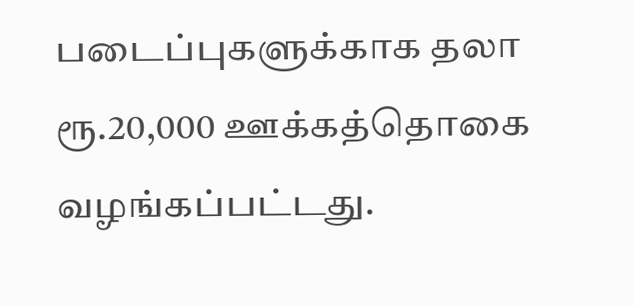படைப்புகளுக்காக தலா ரூ.20,000 ஊக்கத்தொகை வழங்கப்பட்டது.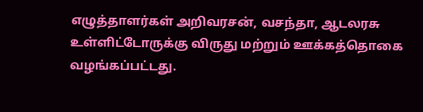எழுத்தாளர்கள் அறிவரசன், வசந்தா, ஆடலரசு உள்ளிட்டோருக்கு விருது மற்றும் ஊக்கத்தொகை வழங்கப்பட்டது.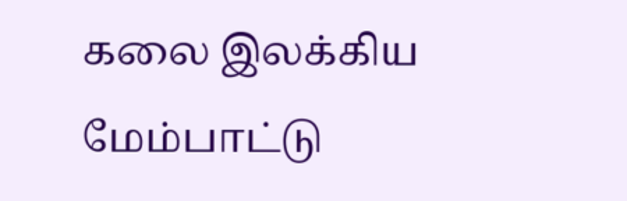கலை இலக்கிய மேம்பாட்டு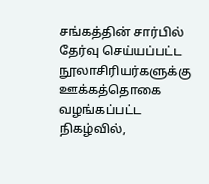சங்கத்தின் சார்பில் தேர்வு செய்யப்பட்ட நூலாசிரியர்களுக்கு ஊக்கத்தொகை வழங்கப்பட்ட நிகழ்வில்,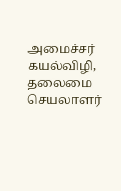அமைச்சர் கயல்விழி, தலைமை செயலாளர்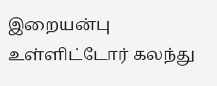இறையன்பு உள்ளிட்டோர் கலந்து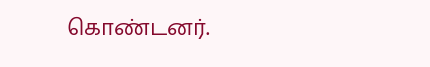கொண்டனர்.